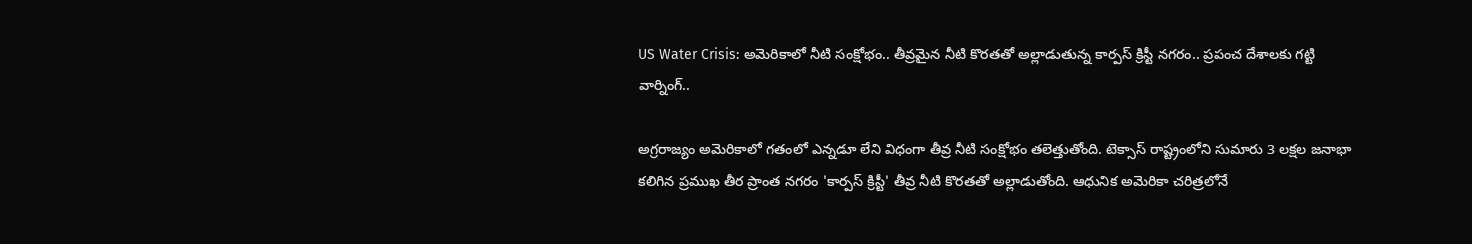US Water Crisis: అమెరికాలో నీటి సంక్షోభం.. తీవ్రమైన నీటి కొరతతో అల్లాడుతున్న కార్పస్ క్రిస్టీ నగరం.. ప్రపంచ దేశాలకు గట్టి వార్నింగ్..

అగ్రరాజ్యం అమెరికాలో గతంలో ఎన్నడూ లేని విధంగా తీవ్ర నీటి సంక్షోభం తలెత్తుతోంది. టెక్సాస్ రాష్ట్రంలోని సుమారు 3 లక్షల జనాభా కలిగిన ప్రముఖ తీర ప్రాంత నగరం 'కార్పస్ క్రిస్టీ' తీవ్ర నీటి కొరతతో అల్లాడుతోంది. ఆధునిక అమెరికా చరిత్రలోనే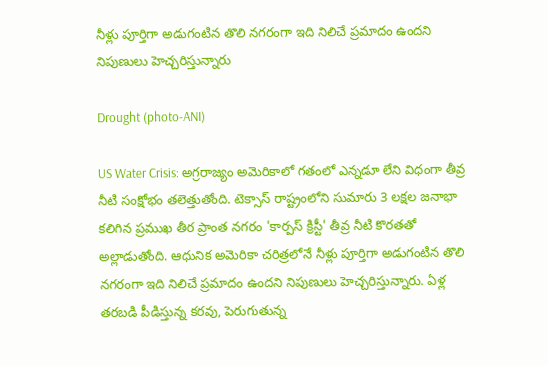నీళ్లు పూర్తిగా అడుగంటిన తొలి నగరంగా ఇది నిలిచే ప్రమాదం ఉందని నిపుణులు హెచ్చరిస్తున్నారు

Drought (photo-ANI)

US Water Crisis: అగ్రరాజ్యం అమెరికాలో గతంలో ఎన్నడూ లేని విధంగా తీవ్ర నీటి సంక్షోభం తలెత్తుతోంది. టెక్సాస్ రాష్ట్రంలోని సుమారు 3 లక్షల జనాభా కలిగిన ప్రముఖ తీర ప్రాంత నగరం 'కార్పస్ క్రిస్టీ' తీవ్ర నీటి కొరతతో అల్లాడుతోంది. ఆధునిక అమెరికా చరిత్రలోనే నీళ్లు పూర్తిగా అడుగంటిన తొలి నగరంగా ఇది నిలిచే ప్రమాదం ఉందని నిపుణులు హెచ్చరిస్తున్నారు. ఏళ్ల తరబడి పీడిస్తున్న కరవు, పెరుగుతున్న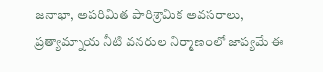జనాభా, అపరిమిత పారిశ్రామిక అవసరాలు, ప్రత్యామ్నాయ నీటి వనరుల నిర్మాణంలో జాప్యమే ఈ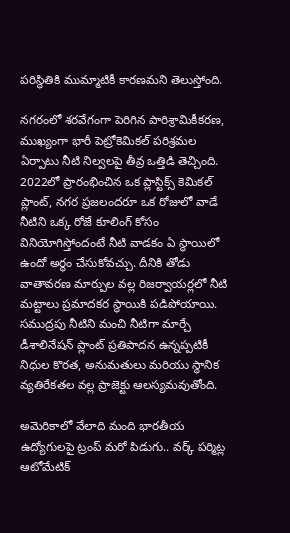పరిస్థితికి ముమ్మాటికీ కారణమని తెలుస్తోంది.

నగరంలో శరవేగంగా పెరిగిన పారిశ్రామికీకరణ, ముఖ్యంగా భారీ పెట్రోకెమికల్ పరిశ్రమల ఏర్పాటు నీటి నిల్వలపై తీవ్ర ఒత్తిడి తెచ్చింది. 2022లో ప్రారంభించిన ఒక ప్లాస్టిక్స్ కెమికల్ ప్లాంట్, నగర ప్రజలందరూ ఒక రోజులో వాడే నీటిని ఒక్క రోజే కూలింగ్ కోసం వినియోగిస్తోందంటే నీటి వాడకం ఏ స్థాయిలో ఉందో అర్థం చేసుకోవచ్చు. దీనికి తోడు వాతావరణ మార్పుల వల్ల రిజర్వాయర్లలో నీటి మట్టాలు ప్రమాదకర స్థాయికి పడిపోయాయి. సముద్రపు నీటిని మంచి నీటిగా మార్చే డీశాలినేషన్ ప్లాంట్ ప్రతిపాదన ఉన్నప్పటికీ నిధుల కొరత, అనుమతులు మరియు స్థానిక వ్యతిరేకతల వల్ల ప్రాజెక్టు ఆలస్యమవుతోంది.

అమెరికాలో వేలాది మంది భారతీయ ఉద్యోగులపై ట్రంప్ మరో పిడుగు.. వర్క్‌ పర్మిట్ల ఆటోమేటిక్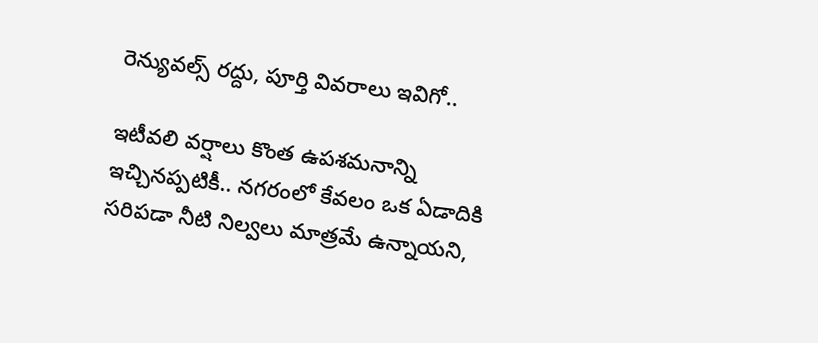రెన్యువల్స్‌ రద్దు, పూర్తి వివరాలు ఇవిగో..

ఇటీవలి వర్షాలు కొంత ఉపశమనాన్ని ఇచ్చినప్పటికీ.. నగరంలో కేవలం ఒక ఏడాదికి సరిపడా నీటి నిల్వలు మాత్రమే ఉన్నాయని,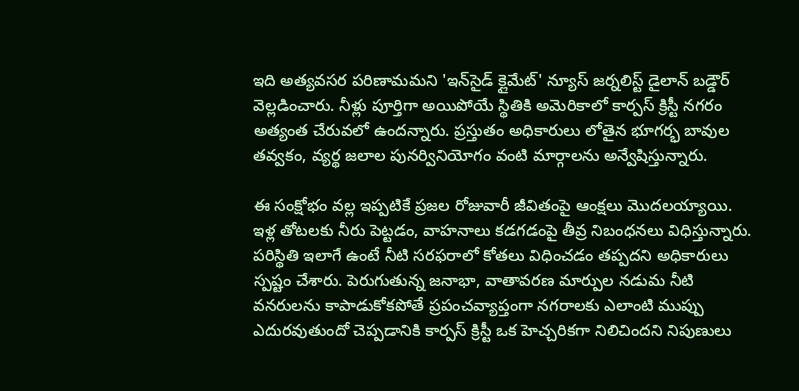ఇది అత్యవసర పరిణామమని 'ఇన్‌సైడ్ క్లైమేట్' న్యూస్ జర్నలిస్ట్ డైలాన్ బడ్డౌర్ వెల్లడించారు. నీళ్లు పూర్తిగా అయిపోయే స్థితికి అమెరికాలో కార్పస్ క్రిస్టీ నగరం అత్యంత చేరువలో ఉందన్నారు. ప్రస్తుతం అధికారులు లోతైన భూగర్భ బావుల తవ్వకం, వ్యర్థ జలాల పునర్వినియోగం వంటి మార్గాలను అన్వేషిస్తున్నారు.

ఈ సంక్షోభం వల్ల ఇప్పటికే ప్రజల రోజువారీ జీవితంపై ఆంక్షలు మొదలయ్యాయి. ఇళ్ల తోటలకు నీరు పెట్టడం, వాహనాలు కడగడంపై తీవ్ర నిబంధనలు విధిస్తున్నారు. పరిస్థితి ఇలాగే ఉంటే నీటి సరఫరాలో కోతలు విధించడం తప్పదని అధికారులు స్పష్టం చేశారు. పెరుగుతున్న జనాభా, వాతావరణ మార్పుల నడుమ నీటి వనరులను కాపాడుకోకపోతే ప్రపంచవ్యాప్తంగా నగరాలకు ఎలాంటి ముప్పు ఎదురవుతుందో చెప్పడానికి కార్పస్ క్రిస్టీ ఒక హెచ్చరికగా నిలిచిందని నిపుణులు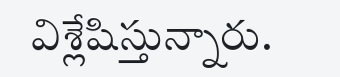విశ్లేషిస్తున్నారు.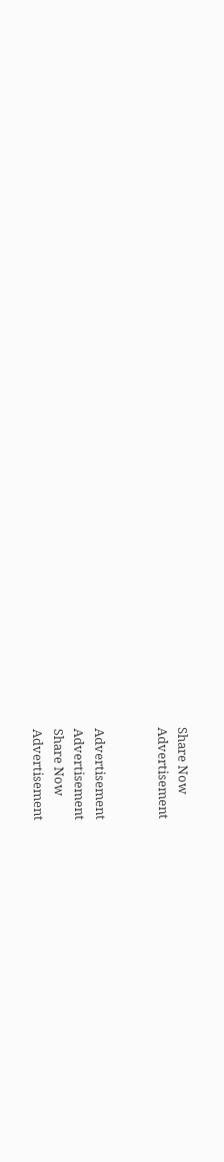Share Now
Advertisement


Advertisement
Advertisement
Share Now
Advertisement